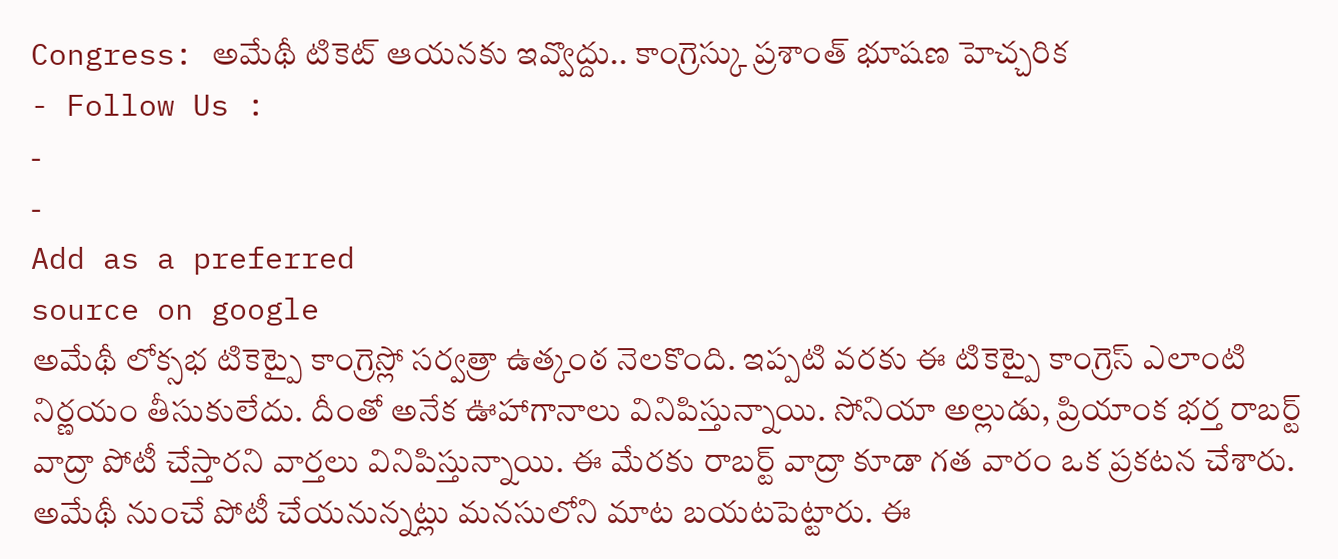Congress: అమేథీ టికెట్ ఆయనకు ఇవ్వొద్దు.. కాంగ్రెస్కు ప్రశాంత్ భూషణ హెచ్చరిక
- Follow Us :
-
-
Add as a preferred
source on google
అమేథీ లోక్సభ టికెట్పై కాంగ్రెస్లో సర్వత్రా ఉత్కంఠ నెలకొంది. ఇప్పటి వరకు ఈ టికెట్పై కాంగ్రెస్ ఎలాంటి నిర్ణయం తీసుకులేదు. దీంతో అనేక ఊహాగానాలు వినిపిస్తున్నాయి. సోనియా అల్లుడు, ప్రియాంక భర్త రాబర్ట్ వాద్రా పోటీ చేస్తారని వార్తలు వినిపిస్తున్నాయి. ఈ మేరకు రాబర్ట్ వాద్రా కూడా గత వారం ఒక ప్రకటన చేశారు. అమేథీ నుంచే పోటీ చేయనున్నట్లు మనసులోని మాట బయటపెట్టారు. ఈ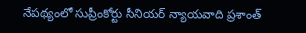నేపథ్యంలో సుప్రీంకోర్టు సీనియర్ న్యాయవాది ప్రశాంత్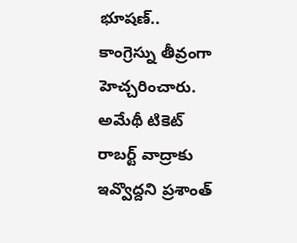భూషణ్.. కాంగ్రెస్ను తీవ్రంగా హెచ్చరించారు. అమేథీ టికెట్ రాబర్ట్ వాద్రాకు ఇవ్వొద్దని ప్రశాంత్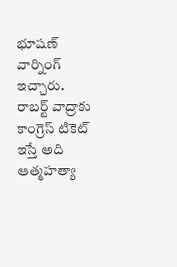భూషణ్ వార్నింగ్ ఇచ్చారు. రాబర్ట్ వాద్రాకు కాంగ్రెస్ టికెట్ ఇస్తే అది ఆత్మహత్యా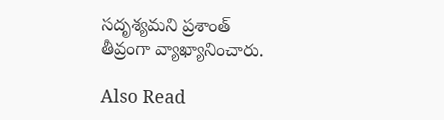సదృశ్యమని ప్రశాంత్ తీవ్రంగా వ్యాఖ్యానించారు.

Also Read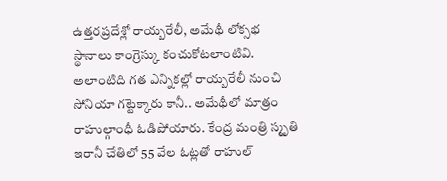ఉత్తరప్రదేశ్లో రాయ్బరేలీ, అమేథీ లోక్సభ స్థానాలు కాంగ్రెస్కు కంచుకోటలాంటివి. అలాంటిది గత ఎన్నికల్లో రాయ్బరేలీ నుంచి సోనియా గట్టెక్కారు కానీ.. అమేథీలో మాత్రం రాహుల్గాంధీ ఓడిపోయారు. కేంద్ర మంత్రి స్మృతి ఇరానీ చేతిలో 55 వేల ఓట్లతో రాహుల్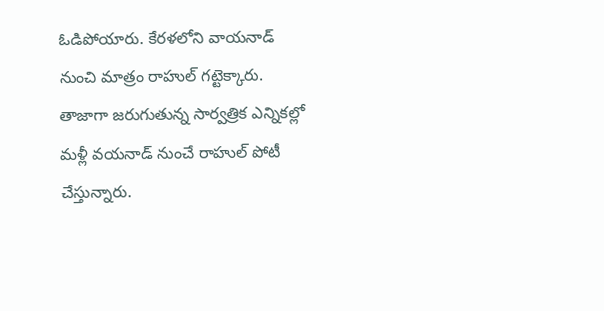ఓడిపోయారు. కేరళలోని వాయనాడ్ నుంచి మాత్రం రాహుల్ గట్టెక్కారు. తాజాగా జరుగుతున్న సార్వత్రిక ఎన్నికల్లో మళ్లీ వయనాడ్ నుంచే రాహుల్ పోటీ చేస్తున్నారు.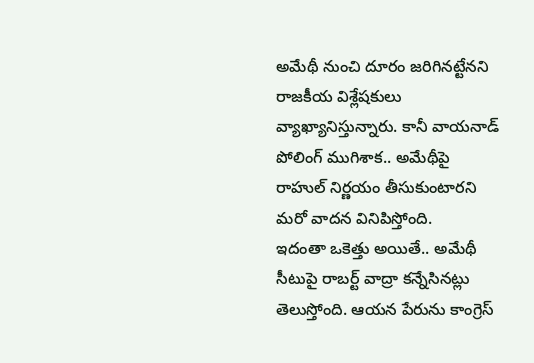అమేథీ నుంచి దూరం జరిగినట్టేనని రాజకీయ విశ్లేషకులు వ్యాఖ్యానిస్తున్నారు. కానీ వాయనాడ్ పోలింగ్ ముగిశాక.. అమేథీపై రాహుల్ నిర్ణయం తీసుకుంటారని మరో వాదన వినిపిస్తోంది.
ఇదంతా ఒకెత్తు అయితే.. అమేథీ సీటుపై రాబర్ట్ వాద్రా కన్నేసినట్లు తెలుస్తోంది. ఆయన పేరును కాంగ్రెస్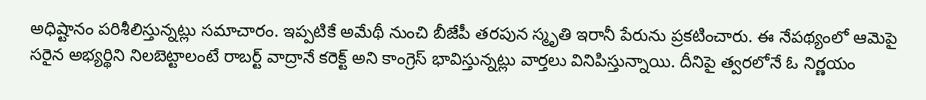అధిష్టానం పరిశీలిస్తున్నట్లు సమాచారం. ఇప్పటికే అమేథీ నుంచి బీజేపీ తరపున స్మృతి ఇరానీ పేరును ప్రకటించారు. ఈ నేపథ్యంలో ఆమెపై సరైన అభ్యర్థిని నిలబెట్టాలంటే రాబర్ట్ వాద్రానే కరెక్ట్ అని కాంగ్రెస్ భావిస్తున్నట్లు వార్తలు వినిపిస్తున్నాయి. దీనిపై త్వరలోనే ఓ నిర్ణయం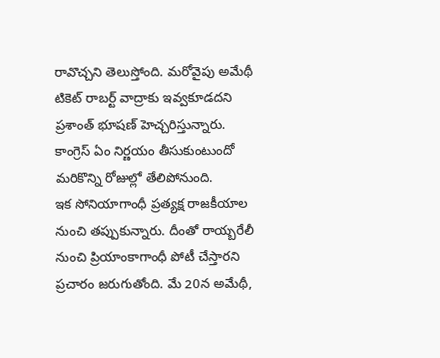రావొచ్చని తెలుస్తోంది. మరోవైపు అమేథీ టికెట్ రాబర్ట్ వాద్రాకు ఇవ్వకూడదని ప్రశాంత్ భూషణ్ హెచ్చరిస్తున్నారు. కాంగ్రెస్ ఏం నిర్ణయం తీసుకుంటుందో మరికొన్ని రోజుల్లో తేలిపోనుంది.
ఇక సోనియాగాంధీ ప్రత్యక్ష రాజకీయాల నుంచి తప్పుకున్నారు. దీంతో రాయ్బరేలీ నుంచి ప్రియాంకాగాంధీ పోటీ చేస్తారని ప్రచారం జరుగుతోంది. మే 20న అమేథీ,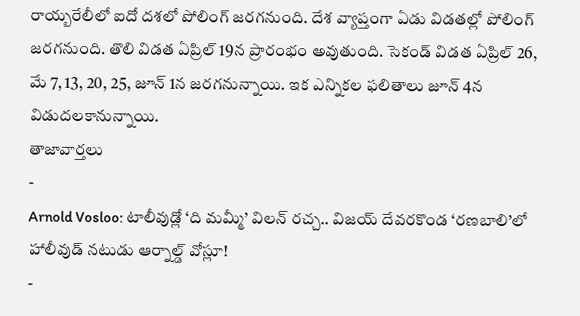రాయ్బరేలీలో ఐదో దశలో పోలింగ్ జరగనుంది. దేశ వ్యాప్తంగా ఏడు విడతల్లో పోలింగ్ జరగనుంది. తొలి విడత ఏప్రిల్ 19న ప్రారంభం అవుతుంది. సెకండ్ విడత ఏప్రిల్ 26, మే 7, 13, 20, 25, జూన్ 1న జరగనున్నాయి. ఇక ఎన్నికల ఫలితాలు జూన్ 4న విడుదలకానున్నాయి.
తాజావార్తలు
-
Arnold Vosloo: టాలీవుడ్లో ‘ది మమ్మీ’ విలన్ రచ్చ.. విజయ్ దేవరకొండ ‘రణబాలి’లో హాలీవుడ్ నటుడు ఆర్నాల్డ్ వోస్లూ!
-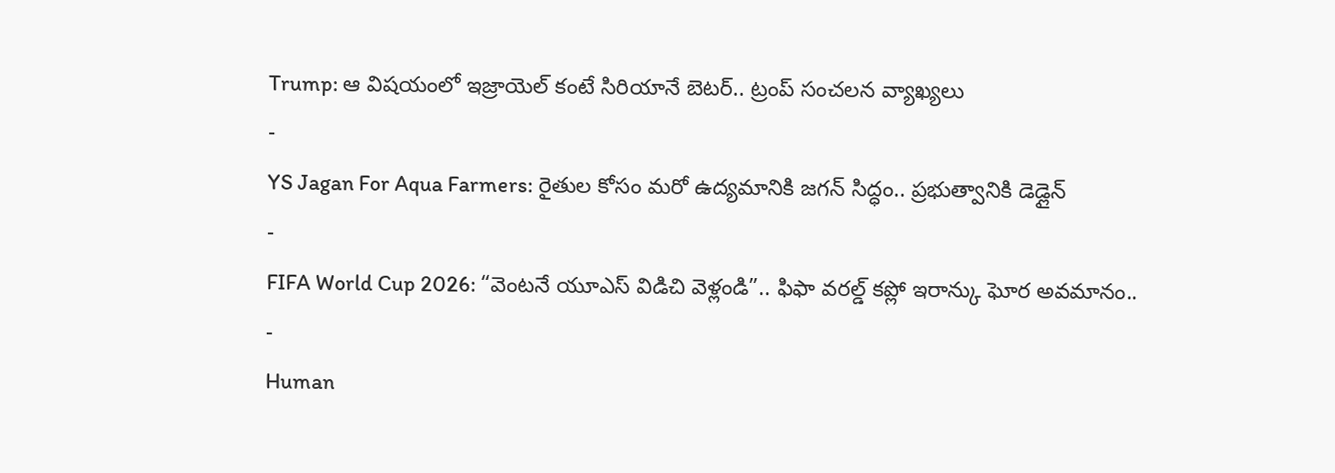Trump: ఆ విషయంలో ఇజ్రాయెల్ కంటే సిరియానే బెటర్.. ట్రంప్ సంచలన వ్యాఖ్యలు
-
YS Jagan For Aqua Farmers: రైతుల కోసం మరో ఉద్యమానికి జగన్ సిద్ధం.. ప్రభుత్వానికి డెడ్లైన్
-
FIFA World Cup 2026: “వెంటనే యూఎస్ విడిచి వెళ్లండి”.. ఫిఫా వరల్డ్ కప్లో ఇరాన్కు ఘోర అవమానం..
-
Human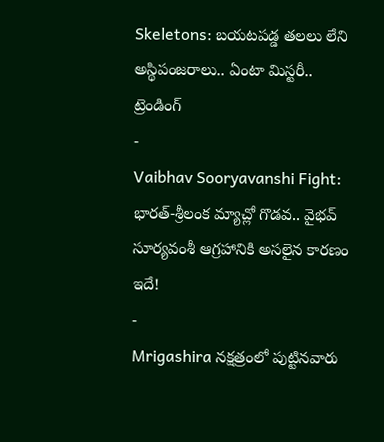Skeletons: బయటపడ్డ తలలు లేని అస్థిపంజరాలు.. ఏంటా మిస్టరీ..
ట్రెండింగ్
-
Vaibhav Sooryavanshi Fight: భారత్-శ్రీలంక మ్యాచ్లో గొడవ.. వైభవ్ సూర్యవంశీ ఆగ్రహానికి అసలైన కారణం ఇదే!
-
Mrigashira నక్షత్రంలో పుట్టినవారు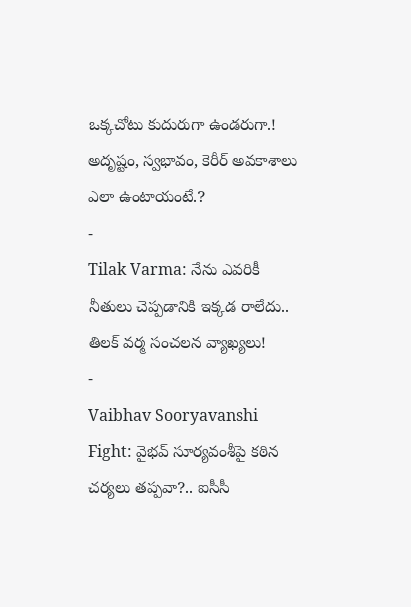ఒక్కచోటు కుదురుగా ఉండరుగా.! అదృష్టం, స్వభావం, కెరీర్ అవకాశాలు ఎలా ఉంటాయంటే.?
-
Tilak Varma: నేను ఎవరికీ నీతులు చెప్పడానికి ఇక్కడ రాలేదు.. తిలక్ వర్మ సంచలన వ్యాఖ్యలు!
-
Vaibhav Sooryavanshi Fight: వైభవ్ సూర్యవంశీపై కఠిన చర్యలు తప్పవా?.. ఐసీసీ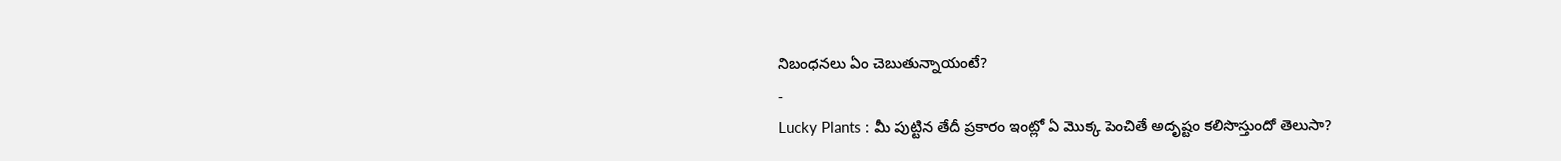నిబంధనలు ఏం చెబుతున్నాయంటే?
-
Lucky Plants : మీ పుట్టిన తేదీ ప్రకారం ఇంట్లో ఏ మొక్క పెంచితే అదృష్టం కలిసొస్తుందో తెలుసా?